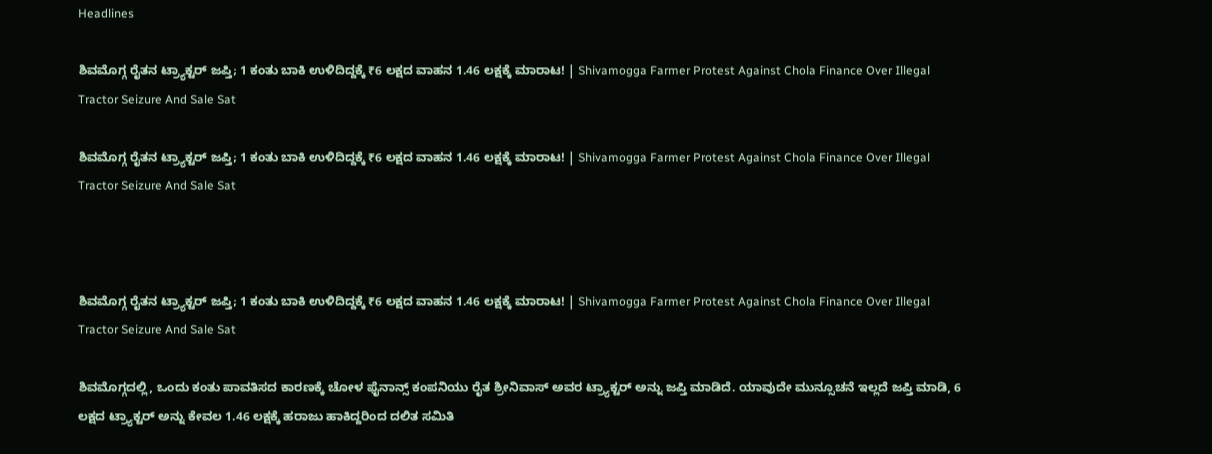Headlines

ಶಿವಮೊಗ್ಗ ರೈತನ ಟ್ರ್ಯಾಕ್ಟರ್ ಜಪ್ತಿ; 1 ಕಂತು ಬಾಕಿ ಉಳಿದಿದ್ದಕ್ಕೆ ₹6 ಲಕ್ಷದ ವಾಹನ 1.46 ಲಕ್ಷಕ್ಕೆ ಮಾರಾಟ! | Shivamogga Farmer Protest Against Chola Finance Over Illegal Tractor Seizure And Sale Sat

ಶಿವಮೊಗ್ಗ ರೈತನ ಟ್ರ್ಯಾಕ್ಟರ್ ಜಪ್ತಿ; 1 ಕಂತು ಬಾಕಿ ಉಳಿದಿದ್ದಕ್ಕೆ ₹6 ಲಕ್ಷದ ವಾಹನ 1.46 ಲಕ್ಷಕ್ಕೆ ಮಾರಾಟ! | Shivamogga Farmer Protest Against Chola Finance Over Illegal Tractor Seizure And Sale Sat



ಶಿವಮೊಗ್ಗ ರೈತನ ಟ್ರ್ಯಾಕ್ಟರ್ ಜಪ್ತಿ; 1 ಕಂತು ಬಾಕಿ ಉಳಿದಿದ್ದಕ್ಕೆ ₹6 ಲಕ್ಷದ ವಾಹನ 1.46 ಲಕ್ಷಕ್ಕೆ ಮಾರಾಟ! | Shivamogga Farmer Protest Against Chola Finance Over Illegal Tractor Seizure And Sale Sat

ಶಿವಮೊಗ್ಗದಲ್ಲಿ, ಒಂದು ಕಂತು ಪಾವತಿಸದ ಕಾರಣಕ್ಕೆ ಚೋಳ ಫೈನಾನ್ಸ್ ಕಂಪನಿಯು ರೈತ ಶ್ರೀನಿವಾಸ್ ಅವರ ಟ್ರ್ಯಾಕ್ಟರ್ ಅನ್ನು ಜಪ್ತಿ ಮಾಡಿದೆ. ಯಾವುದೇ ಮುನ್ಸೂಚನೆ ಇಲ್ಲದೆ ಜಪ್ತಿ ಮಾಡಿ, 6 ಲಕ್ಷದ ಟ್ರ್ಯಾಕ್ಟರ್ ಅನ್ನು ಕೇವಲ 1.46 ಲಕ್ಷಕ್ಕೆ ಹರಾಜು ಹಾಕಿದ್ದರಿಂದ ದಲಿತ ಸಮಿತಿ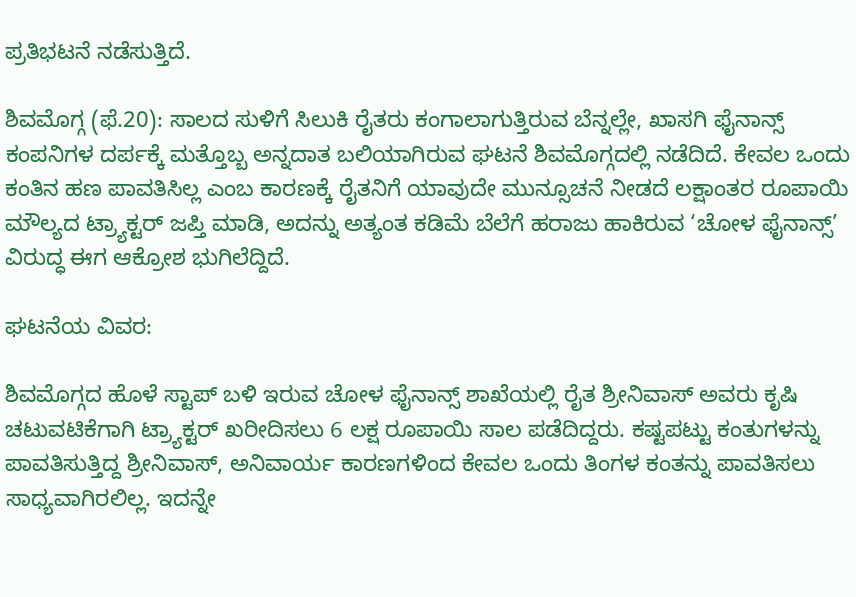ಪ್ರತಿಭಟನೆ ನಡೆಸುತ್ತಿದೆ.

ಶಿವಮೊಗ್ಗ (ಫೆ.20): ಸಾಲದ ಸುಳಿಗೆ ಸಿಲುಕಿ ರೈತರು ಕಂಗಾಲಾಗುತ್ತಿರುವ ಬೆನ್ನಲ್ಲೇ, ಖಾಸಗಿ ಫೈನಾನ್ಸ್ ಕಂಪನಿಗಳ ದರ್ಪಕ್ಕೆ ಮತ್ತೊಬ್ಬ ಅನ್ನದಾತ ಬಲಿಯಾಗಿರುವ ಘಟನೆ ಶಿವಮೊಗ್ಗದಲ್ಲಿ ನಡೆದಿದೆ. ಕೇವಲ ಒಂದು ಕಂತಿನ ಹಣ ಪಾವತಿಸಿಲ್ಲ ಎಂಬ ಕಾರಣಕ್ಕೆ ರೈತನಿಗೆ ಯಾವುದೇ ಮುನ್ಸೂಚನೆ ನೀಡದೆ ಲಕ್ಷಾಂತರ ರೂಪಾಯಿ ಮೌಲ್ಯದ ಟ್ರ್ಯಾಕ್ಟರ್ ಜಪ್ತಿ ಮಾಡಿ, ಅದನ್ನು ಅತ್ಯಂತ ಕಡಿಮೆ ಬೆಲೆಗೆ ಹರಾಜು ಹಾಕಿರುವ ‘ಚೋಳ ಫೈನಾನ್ಸ್’ ವಿರುದ್ಧ ಈಗ ಆಕ್ರೋಶ ಭುಗಿಲೆದ್ದಿದೆ.

ಘಟನೆಯ ವಿವರ:

ಶಿವಮೊಗ್ಗದ ಹೊಳೆ ಸ್ಟಾಪ್ ಬಳಿ ಇರುವ ಚೋಳ ಫೈನಾನ್ಸ್ ಶಾಖೆಯಲ್ಲಿ ರೈತ ಶ್ರೀನಿವಾಸ್ ಅವರು ಕೃಷಿ ಚಟುವಟಿಕೆಗಾಗಿ ಟ್ರ್ಯಾಕ್ಟರ್ ಖರೀದಿಸಲು 6 ಲಕ್ಷ ರೂಪಾಯಿ ಸಾಲ ಪಡೆದಿದ್ದರು. ಕಷ್ಟಪಟ್ಟು ಕಂತುಗಳನ್ನು ಪಾವತಿಸುತ್ತಿದ್ದ ಶ್ರೀನಿವಾಸ್, ಅನಿವಾರ್ಯ ಕಾರಣಗಳಿಂದ ಕೇವಲ ಒಂದು ತಿಂಗಳ ಕಂತನ್ನು ಪಾವತಿಸಲು ಸಾಧ್ಯವಾಗಿರಲಿಲ್ಲ. ಇದನ್ನೇ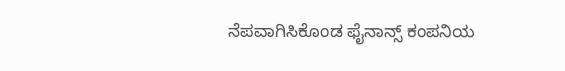ನೆಪವಾಗಿಸಿಕೊಂಡ ಫೈನಾನ್ಸ್ ಕಂಪನಿಯ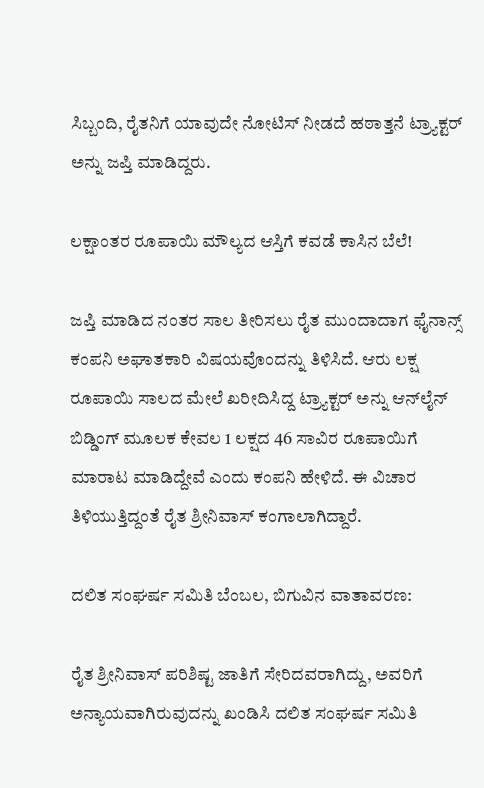ಸಿಬ್ಬಂದಿ, ರೈತನಿಗೆ ಯಾವುದೇ ನೋಟಿಸ್ ನೀಡದೆ ಹಠಾತ್ತನೆ ಟ್ರ್ಯಾಕ್ಟರ್ ಅನ್ನು ಜಪ್ತಿ ಮಾಡಿದ್ದರು.

ಲಕ್ಷಾಂತರ ರೂಪಾಯಿ ಮೌಲ್ಯದ ಆಸ್ತಿಗೆ ಕವಡೆ ಕಾಸಿನ ಬೆಲೆ!

ಜಪ್ತಿ ಮಾಡಿದ ನಂತರ ಸಾಲ ತೀರಿಸಲು ರೈತ ಮುಂದಾದಾಗ ಫೈನಾನ್ಸ್ ಕಂಪನಿ ಅಘಾತಕಾರಿ ವಿಷಯವೊಂದನ್ನು ತಿಳಿಸಿದೆ. ಆರು ಲಕ್ಷ ರೂಪಾಯಿ ಸಾಲದ ಮೇಲೆ ಖರೀದಿಸಿದ್ದ ಟ್ರ್ಯಾಕ್ಟರ್ ಅನ್ನು ಆನ್‌ಲೈನ್ ಬಿಡ್ಡಿಂಗ್ ಮೂಲಕ ಕೇವಲ 1 ಲಕ್ಷದ 46 ಸಾವಿರ ರೂಪಾಯಿಗೆ ಮಾರಾಟ ಮಾಡಿದ್ದೇವೆ ಎಂದು ಕಂಪನಿ ಹೇಳಿದೆ. ಈ ವಿಚಾರ ತಿಳಿಯುತ್ತಿದ್ದಂತೆ ರೈತ ಶ್ರೀನಿವಾಸ್ ಕಂಗಾಲಾಗಿದ್ದಾರೆ.

ದಲಿತ ಸಂಘರ್ಷ ಸಮಿತಿ ಬೆಂಬಲ, ಬಿಗುವಿನ ವಾತಾವರಣ:

ರೈತ ಶ್ರೀನಿವಾಸ್ ಪರಿಶಿಷ್ಟ ಜಾತಿಗೆ ಸೇರಿದವರಾಗಿದ್ದು, ಅವರಿಗೆ ಅನ್ಯಾಯವಾಗಿರುವುದನ್ನು ಖಂಡಿಸಿ ದಲಿತ ಸಂಘರ್ಷ ಸಮಿತಿ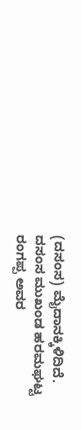(ದಸಂಸ) ಮೈದಾನಕ್ಕಿಳಿದಿದೆ. ದಸಂಸ ಮುಖಂಡ ಹರಮಘಟ್ಟ ರಂಗಪ್ಪ ಅವರ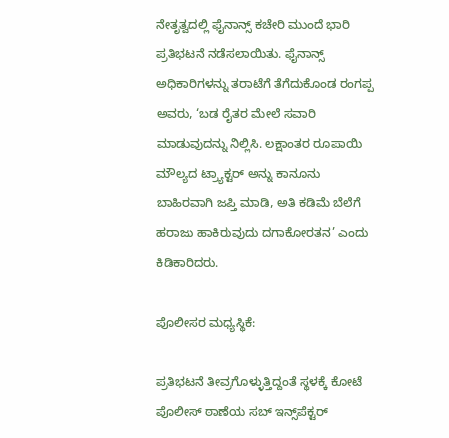ನೇತೃತ್ವದಲ್ಲಿ ಫೈನಾನ್ಸ್ ಕಚೇರಿ ಮುಂದೆ ಭಾರಿ ಪ್ರತಿಭಟನೆ ನಡೆಸಲಾಯಿತು. ಫೈನಾನ್ಸ್ ಅಧಿಕಾರಿಗಳನ್ನು ತರಾಟೆಗೆ ತೆಗೆದುಕೊಂಡ ರಂಗಪ್ಪ ಅವರು, ‘ಬಡ ರೈತರ ಮೇಲೆ ಸವಾರಿ ಮಾಡುವುದನ್ನು ನಿಲ್ಲಿಸಿ. ಲಕ್ಷಾಂತರ ರೂಪಾಯಿ ಮೌಲ್ಯದ ಟ್ರ್ಯಾಕ್ಟರ್ ಅನ್ನು ಕಾನೂನು ಬಾಹಿರವಾಗಿ ಜಪ್ತಿ ಮಾಡಿ, ಅತಿ ಕಡಿಮೆ ಬೆಲೆಗೆ ಹರಾಜು ಹಾಕಿರುವುದು ದಗಾಕೋರತನ’ ಎಂದು ಕಿಡಿಕಾರಿದರು.

ಪೊಲೀಸರ ಮಧ್ಯಸ್ಥಿಕೆ:

ಪ್ರತಿಭಟನೆ ತೀವ್ರಗೊಳ್ಳುತ್ತಿದ್ದಂತೆ ಸ್ಥಳಕ್ಕೆ ಕೋಟೆ ಪೊಲೀಸ್ ಠಾಣೆಯ ಸಬ್ ಇನ್ಸ್‌ಪೆಕ್ಟರ್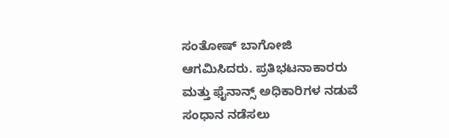ಸಂತೋಷ್ ಬಾಗೋಜಿ ಆಗಮಿಸಿದರು. ಪ್ರತಿಭಟನಾಕಾರರು ಮತ್ತು ಫೈನಾನ್ಸ್ ಅಧಿಕಾರಿಗಳ ನಡುವೆ ಸಂಧಾನ ನಡೆಸಲು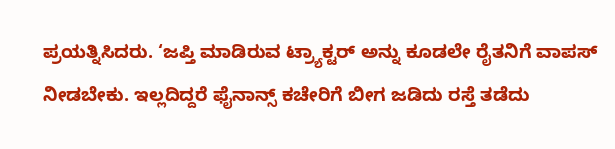ಪ್ರಯತ್ನಿಸಿದರು. ‘ಜಪ್ತಿ ಮಾಡಿರುವ ಟ್ರ್ಯಾಕ್ಟರ್ ಅನ್ನು ಕೂಡಲೇ ರೈತನಿಗೆ ವಾಪಸ್ ನೀಡಬೇಕು. ಇಲ್ಲದಿದ್ದರೆ ಫೈನಾನ್ಸ್ ಕಚೇರಿಗೆ ಬೀಗ ಜಡಿದು ರಸ್ತೆ ತಡೆದು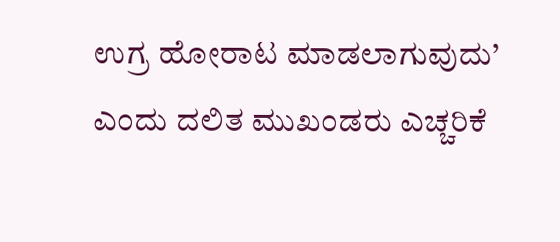ಉಗ್ರ ಹೋರಾಟ ಮಾಡಲಾಗುವುದು’ ಎಂದು ದಲಿತ ಮುಖಂಡರು ಎಚ್ಚರಿಕೆ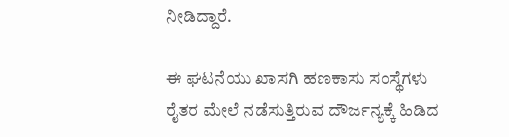ನೀಡಿದ್ದಾರೆ.

ಈ ಘಟನೆಯು ಖಾಸಗಿ ಹಣಕಾಸು ಸಂಸ್ಥೆಗಳು ರೈತರ ಮೇಲೆ ನಡೆಸುತ್ತಿರುವ ದೌರ್ಜನ್ಯಕ್ಕೆ ಹಿಡಿದ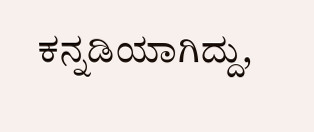ಕನ್ನಡಿಯಾಗಿದ್ದು,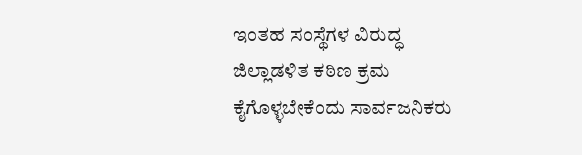ಇಂತಹ ಸಂಸ್ಥೆಗಳ ವಿರುದ್ಧ ಜಿಲ್ಲಾಡಳಿತ ಕಠಿಣ ಕ್ರಮ ಕೈಗೊಳ್ಳಬೇಕೆಂದು ಸಾರ್ವಜನಿಕರು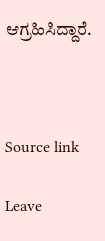ಆಗ್ರಹಿಸಿದ್ದಾರೆ.



Source link

Leave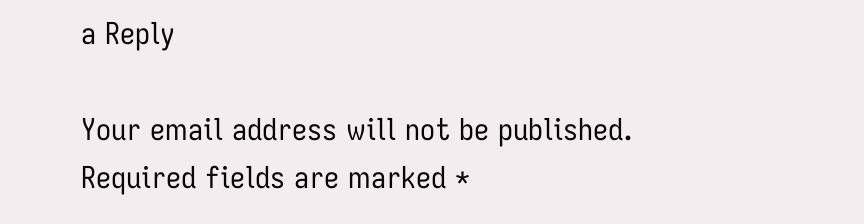a Reply

Your email address will not be published. Required fields are marked *